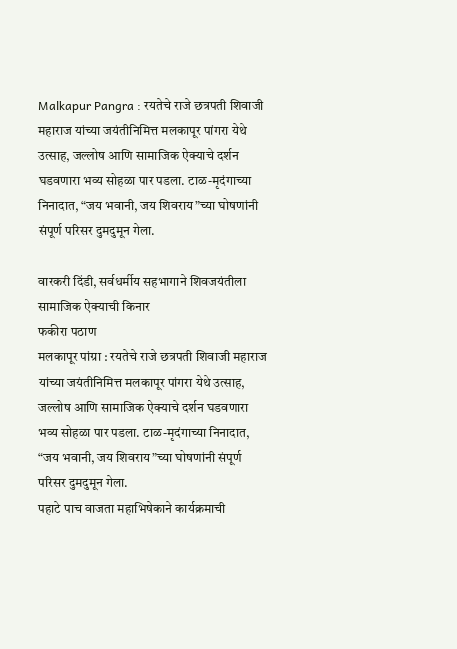Malkapur Pangra : रयतेचे राजे छत्रपती शिवाजी महाराज यांच्या जयंतीनिमित्त मलकापूर पांगरा येथे उत्साह, जल्लोष आणि सामाजिक ऐक्याचे दर्शन घडवणारा भव्य सोहळा पार पडला. टाळ-मृदंगाच्या निनादात, “जय भवानी, जय शिवराय”च्या घोषणांनी संपूर्ण परिसर दुमदुमून गेला.

वारकरी दिंडी, सर्वधर्मीय सहभागाने शिवजयंतीला सामाजिक ऐक्याची किनार
फकीरा पठाण
मलकापूर पांग्रा : रयतेचे राजे छत्रपती शिवाजी महाराज यांच्या जयंतीनिमित्त मलकापूर पांगरा येथे उत्साह, जल्लोष आणि सामाजिक ऐक्याचे दर्शन घडवणारा भव्य सोहळा पार पडला. टाळ-मृदंगाच्या निनादात, “जय भवानी, जय शिवराय”च्या घोषणांनी संपूर्ण परिसर दुमदुमून गेला.
पहाटे पाच वाजता महाभिषेकाने कार्यक्रमाची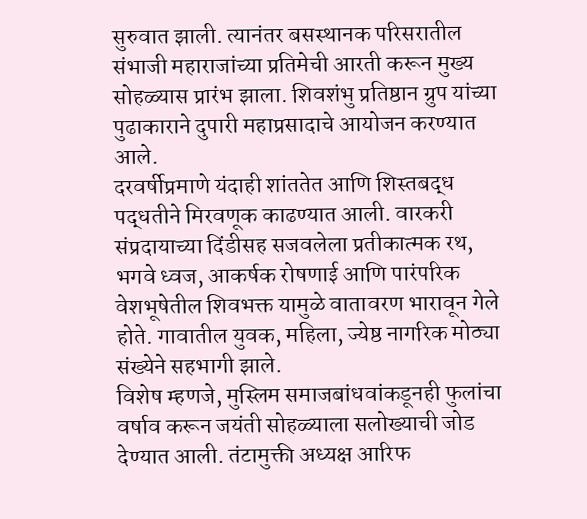सुरुवात झाली. त्यानंतर बसस्थानक परिसरातील संभाजी महाराजांच्या प्रतिमेची आरती करून मुख्य सोहळ्यास प्रारंभ झाला. शिवशंभु प्रतिष्ठान ग्रुप यांच्या पुढाकाराने दुपारी महाप्रसादाचे आयोजन करण्यात आले.
दरवर्षीप्रमाणे यंदाही शांततेत आणि शिस्तबद्ध पद्धतीने मिरवणूक काढण्यात आली. वारकरी संप्रदायाच्या दिंडीसह सजवलेला प्रतीकात्मक रथ, भगवे ध्वज, आकर्षक रोषणाई आणि पारंपरिक वेशभूषेतील शिवभक्त यामुळे वातावरण भारावून गेले होते. गावातील युवक, महिला, ज्येष्ठ नागरिक मोठ्या संख्येने सहभागी झाले.
विशेष म्हणजे, मुस्लिम समाजबांधवांकडूनही फुलांचा वर्षाव करून जयंती सोहळ्याला सलोख्याची जोड देण्यात आली. तंटामुक्ती अध्यक्ष आरिफ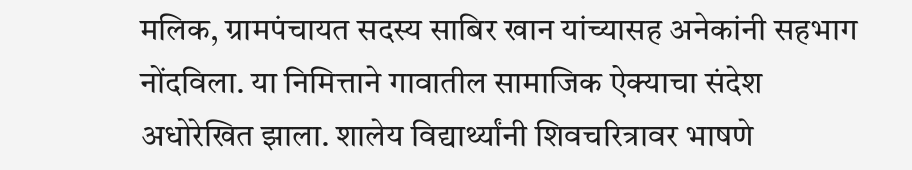मलिक, ग्रामपंचायत सदस्य साबिर खान यांच्यासह अनेकांनी सहभाग नोंदविला. या निमित्ताने गावातील सामाजिक ऐक्याचा संदेश अधोरेखित झाला. शालेय विद्यार्थ्यांनी शिवचरित्रावर भाषणे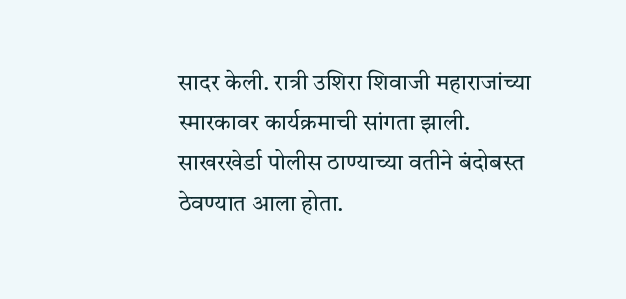सादर केली. रात्री उशिरा शिवाजी महाराजांच्या स्मारकावर कार्यक्रमाची सांगता झाली. साखरखेर्डा पोलीस ठाण्याच्या वतीने बंदोबस्त ठेवण्यात आला होता.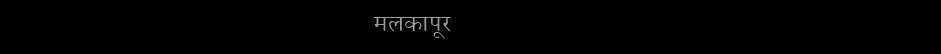मलकापूर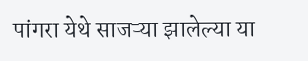पांगरा येथे साजऱ्या झालेल्या या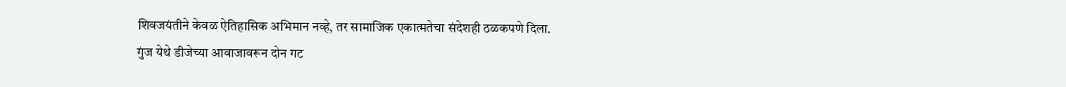शिवजयंतीने केवळ ऐतिहासिक अभिमान नव्हे, तर सामाजिक एकात्मतेचा संदेशही ठळकपणे दिला.
गुंज येथे डीजेच्या आवाजावरून दोन गट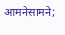आमनेसामने;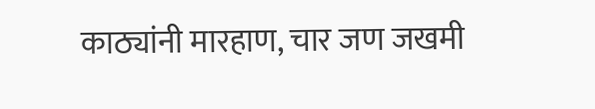काठ्यांनी मारहाण, चार जण जखमी